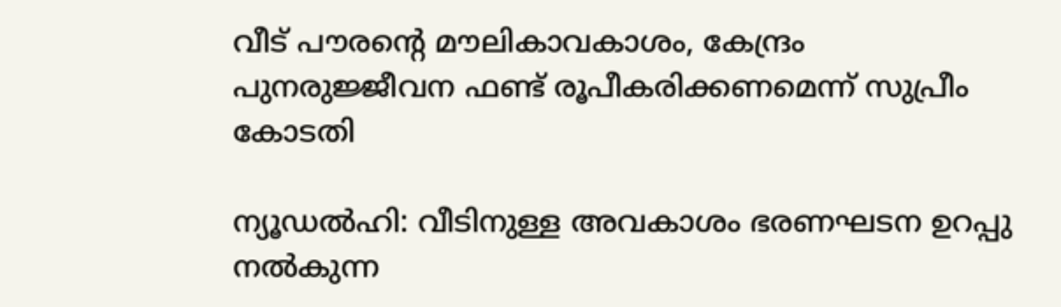വീട് പൗരന്റെ മൗലികാവകാശം, കേന്ദ്രം പുനരുജ്ജീവന ഫണ്ട് രൂപീകരിക്കണമെന്ന് സുപ്രീം കോടതി

ന്യൂഡൽഹി: വീടിനുള്ള അവകാശം ഭരണഘടന ഉറപ്പു നൽകുന്ന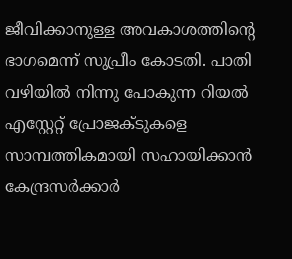ജീവിക്കാനുള്ള അവകാശത്തിന്റെ ഭാഗമെന്ന് സുപ്രീം കോടതി. പാതി വഴിയിൽ നിന്നു പോകുന്ന റിയൽ എസ്റ്റേറ്റ് പ്രോജക്‌ടുകളെ സാമ്പത്തികമായി സഹായിക്കാൻ കേന്ദ്രസർക്കാർ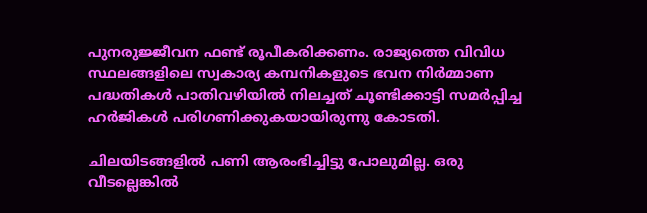പുനരുജ്ജീവന ഫണ്ട് രൂപീകരിക്കണം. രാജ്യത്തെ വിവിധ സ്ഥലങ്ങളിലെ സ്വകാര്യ കമ്പനികളുടെ ഭവന നിർമ്മാണ പദ്ധതികൾ പാതിവഴിയിൽ നിലച്ചത് ചൂണ്ടിക്കാട്ടി സമർപ്പിച്ച ഹർജികൾ പരിഗണിക്കുകയായിരുന്നു കോടതി.

ചിലയിടങ്ങളിൽ പണി ആരംഭിച്ചിട്ടു പോലുമില്ല. ഒരു വീടല്ലെങ്കിൽ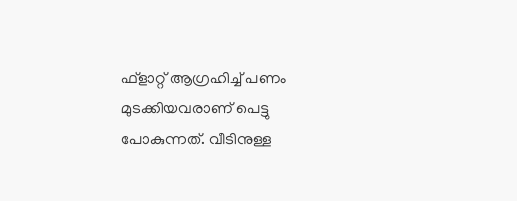ഫ്ളാറ്റ് ആഗ്രഹിച്ച് പണം മുടക്കിയവരാണ് പെട്ടു പോകുന്നത്. വീടിനുള്ള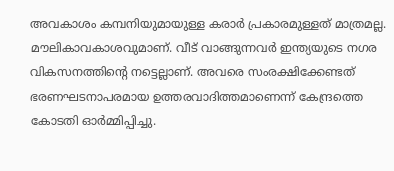അവകാശം കമ്പനിയുമായുള്ള കരാർ പ്രകാരമുള്ളത് മാത്രമല്ല. മൗലികാവകാശവുമാണ്. വീട് വാങ്ങുന്നവർ ഇന്ത്യയുടെ നഗര വികസനത്തിന്റെ നട്ടെല്ലാണ്. അവരെ സംരക്ഷിക്കേണ്ടത് ഭരണഘടനാപരമായ ഉത്തരവാദിത്തമാണെന്ന് കേന്ദ്രത്തെ കോടതി ഓർമ്മിപ്പിച്ചു.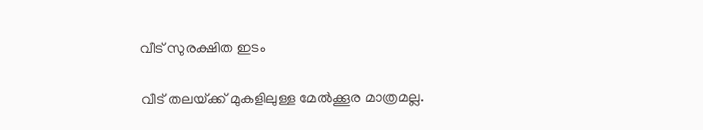വീട് സുരക്ഷിത ഇടം

വീട് തലയ്‌ക്ക് മുകളിലുള്ള മേൽക്കൂര മാത്രമല്ല.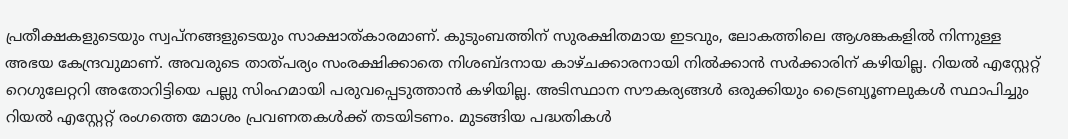പ്രതീക്ഷകളുടെയും സ്വപ്‌നങ്ങളുടെയും സാക്ഷാത്കാരമാണ്. കുടുംബത്തിന് സുരക്ഷിതമായ ഇടവും, ലോകത്തിലെ ആശങ്കകളിൽ നിന്നുള്ള അഭയ കേന്ദ്രവുമാണ്. അവരുടെ താത്പര്യം സംരക്ഷിക്കാതെ നിശബ്‌ദനായ കാഴ്ചക്കാരനായി നിൽക്കാൻ സർക്കാരിന് കഴിയില്ല. റിയൽ എസ്റ്റേറ്റ് റെഗുലേറ്ററി അതോറിട്ടിയെ പല്ലു സിംഹമായി പരുവപ്പെടുത്താൻ കഴിയില്ല. അടിസ്ഥാന സൗകര്യങ്ങൾ ഒരുക്കിയും ട്രൈബ്യൂണലുകൾ സ്ഥാപിച്ചും റിയൽ എസ്റ്റേറ്റ് രംഗത്തെ മോശം പ്രവണതകൾക്ക് തടയിടണം. മുടങ്ങിയ പദ്ധതികൾ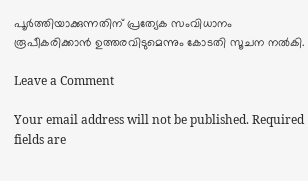പൂ‌ർത്തിയാക്കുന്നതിന് പ്രത്യേക സംവിധാനം രൂപീകരിക്കാൻ ഉത്തരവിടുമെന്നും കോടതി സൂചന നൽകി.

Leave a Comment

Your email address will not be published. Required fields are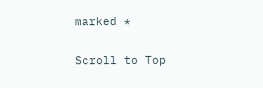marked *

Scroll to Top